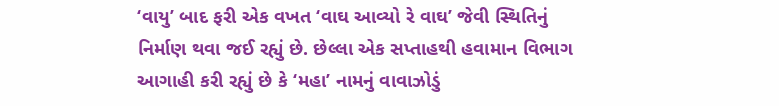‘વાયુ’ બાદ ફરી એક વખત ‘વાઘ આવ્યો રે વાઘ’ જેવી સ્થિતિનું નિર્માણ થવા જઈ રહ્યું છે. છેલ્લા એક સપ્તાહથી હવામાન વિભાગ આગાહી કરી રહ્યું છે કે ‘મહા’ નામનું વાવાઝોડું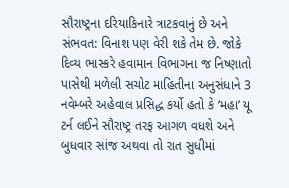સૌરાષ્ટ્રના દરિયાકિનારે ત્રાટકવાનું છે અને સંભવત: વિનાશ પણ વેરી શકે તેમ છે. જોકે દિવ્ય ભાસ્કરે હવામાન વિભાગના જ નિષ્ણાતો પાસેથી મળેલી સચોટ માહિતીના અનુસંધાને 3 નવેમ્બરે અહેવાલ પ્રસિદ્ધ કર્યો હતો કે ‘મહા’ યૂ ટર્ન લઈને સૌરાષ્ટ્ર તરફ આગળ વધશે અને બુધવાર સાંજ અથવા તો રાત સુધીમાં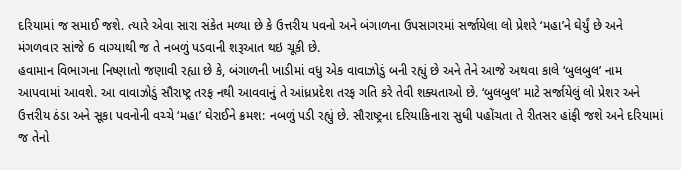દરિયામાં જ સમાઈ જશે. ત્યારે એવા સારા સંકેત મળ્યા છે કે ઉત્તરીય પવનો અને બંગાળના ઉપસાગરમાં સર્જાયેલા લો પ્રેશરે ‘મહા’ને ઘેર્યું છે અને મંગળવાર સાંજે 6 વાગ્યાથી જ તે નબળું પડવાની શરૂઆત થઇ ચૂકી છે.
હવામાન વિભાગના નિષ્ણાતો જણાવી રહ્યા છે કે, બંગાળની ખાડીમાં વધુ એક વાવાઝોડું બની રહ્યું છે અને તેને આજે અથવા કાલે ‘બુલબુલ’ નામ આપવામાં આવશે. આ વાવાઝોડું સૌરાષ્ટ્ર તરફ નથી આવવાનું તે આંધ્રપ્રદેશ તરફ ગતિ કરે તેવી શક્યતાઓ છે. ‘બુલબુલ’ માટે સર્જાયેલું લો પ્રેશર અને ઉત્તરીય ઠંડા અને સૂકા પવનોની વચ્ચે ‘મહા’ ઘેરાઈને ક્રમશ: નબળું પડી રહ્યું છે. સૌરાષ્ટ્રના દરિયાકિનારા સુધી પહોંચતા તે રીતસર હાંફી જશે અને દરિયામાં જ તેનો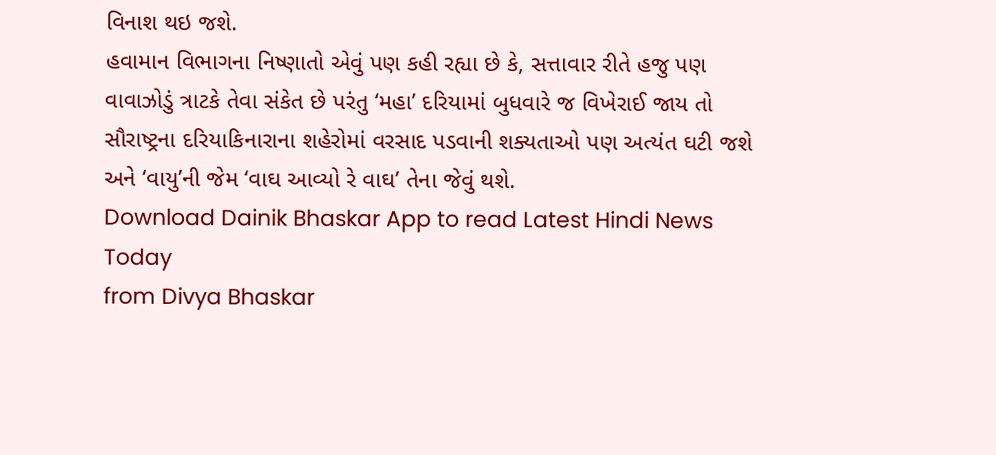વિનાશ થઇ જશે.
હવામાન વિભાગના નિષ્ણાતો એવું પણ કહી રહ્યા છે કે, સત્તાવાર રીતે હજુ પણ વાવાઝોડું ત્રાટકે તેવા સંકેત છે પરંતુ ‘મહા’ દરિયામાં બુધવારે જ વિખેરાઈ જાય તો સૌરાષ્ટ્રના દરિયાકિનારાના શહેરોમાં વરસાદ પડવાની શક્યતાઓ પણ અત્યંત ઘટી જશે અને ‘વાયુ’ની જેમ ‘વાઘ આવ્યો રે વાઘ’ તેના જેવું થશે.
Download Dainik Bhaskar App to read Latest Hindi News Today
from Divya Bhaskar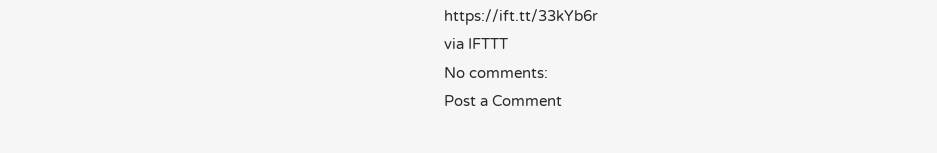https://ift.tt/33kYb6r
via IFTTT
No comments:
Post a Comment